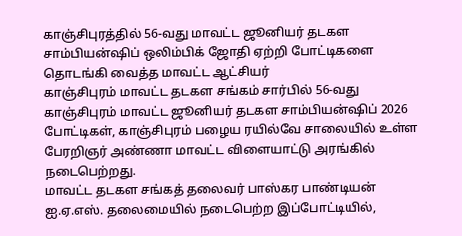காஞ்சிபுரத்தில் 56-வது மாவட்ட ஜூனியர் தடகள சாம்பியன்ஷிப் ஒலிம்பிக் ஜோதி ஏற்றி போட்டிகளை தொடங்கி வைத்த மாவட்ட ஆட்சியர்
காஞ்சிபுரம் மாவட்ட தடகள சங்கம் சார்பில் 56-வது காஞ்சிபுரம் மாவட்ட ஜூனியர் தடகள சாம்பியன்ஷிப் 2026 போட்டிகள், காஞ்சிபுரம் பழைய ரயில்வே சாலையில் உள்ள பேரறிஞர் அண்ணா மாவட்ட விளையாட்டு அரங்கில் நடைபெற்றது.
மாவட்ட தடகள சங்கத் தலைவர் பாஸ்கர பாண்டியன் ஐ.ஏ.எஸ். தலைமையில் நடைபெற்ற இப்போட்டியில்,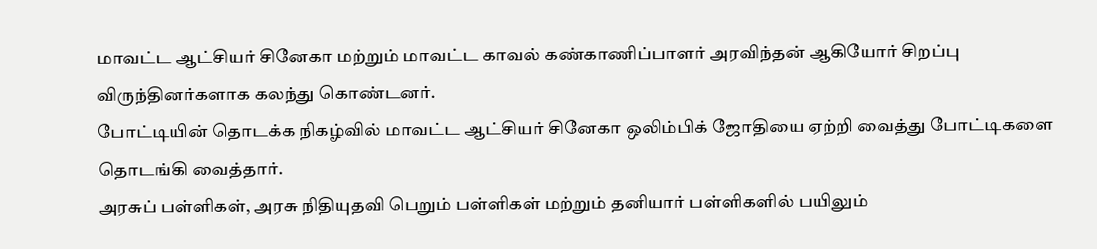மாவட்ட ஆட்சியர் சினேகா மற்றும் மாவட்ட காவல் கண்காணிப்பாளர் அரவிந்தன் ஆகியோர் சிறப்பு விருந்தினர்களாக கலந்து கொண்டனர்.
போட்டியின் தொடக்க நிகழ்வில் மாவட்ட ஆட்சியர் சினேகா ஒலிம்பிக் ஜோதியை ஏற்றி வைத்து போட்டிகளை தொடங்கி வைத்தார்.
அரசுப் பள்ளிகள், அரசு நிதியுதவி பெறும் பள்ளிகள் மற்றும் தனியார் பள்ளிகளில் பயிலும்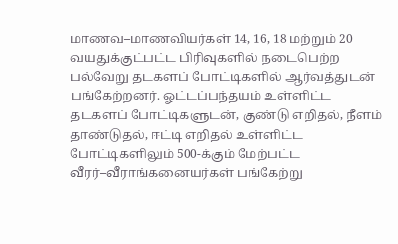மாணவ–மாணவியர்கள் 14, 16, 18 மற்றும் 20 வயதுக்குட்பட்ட பிரிவுகளில் நடைபெற்ற பல்வேறு தடகளப் போட்டிகளில் ஆர்வத்துடன் பங்கேற்றனர். ஓட்டப்பந்தயம் உள்ளிட்ட தடகளப் போட்டிகளுடன், குண்டு எறிதல், நீளம் தாண்டுதல், ஈட்டி எறிதல் உள்ளிட்ட போட்டிகளிலும் 500-க்கும் மேற்பட்ட வீரர்–வீராங்கனையர்கள் பங்கேற்று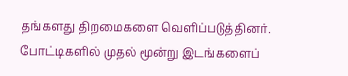தங்களது திறமைகளை வெளிப்படுத்தினர்.
போட்டிகளில் முதல் மூன்று இடங்களைப்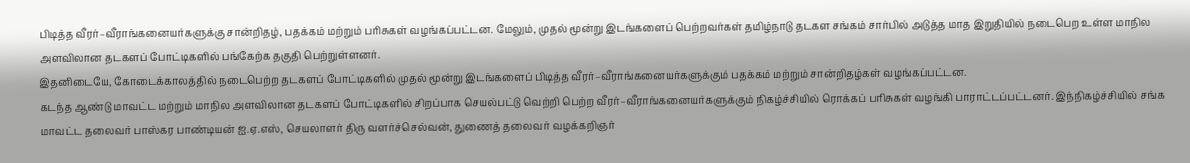பிடித்த வீரர்–வீராங்கனையர்களுக்கு சான்றிதழ், பதக்கம் மற்றும் பரிசுகள் வழங்கப்பட்டன. மேலும், முதல் மூன்று இடங்களைப் பெற்றவர்கள் தமிழ்நாடு தடகள சங்கம் சார்பில் அடுத்த மாத இறுதியில் நடைபெற உள்ள மாநில அளவிலான தடகளப் போட்டிகளில் பங்கேற்க தகுதி பெற்றுள்ளனர்.
இதனிடையே, கோடைக்காலத்தில் நடைபெற்ற தடகளப் போட்டிகளில் முதல் மூன்று இடங்களைப் பிடித்த வீரர்–வீராங்கனையர்களுக்கும் பதக்கம் மற்றும் சான்றிதழ்கள் வழங்கப்பட்டன.
கடந்த ஆண்டு மாவட்ட மற்றும் மாநில அளவிலான தடகளப் போட்டிகளில் சிறப்பாக செயல்பட்டு வெற்றி பெற்ற வீரர்–வீராங்கனையர்களுக்கும் நிகழ்ச்சியில் ரொக்கப் பரிசுகள் வழங்கி பாராட்டப்பட்டனர். இந்நிகழ்ச்சியில் சங்க மாவட்ட தலைவர் பாஸ்கர பாண்டியன் ஐ.ஏ.எஸ், செயலாளர் திரு வளர்ச்செல்வன், துணைத் தலைவர் வழக்கறிஞர்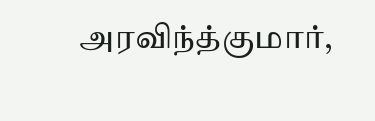அரவிந்த்குமார்,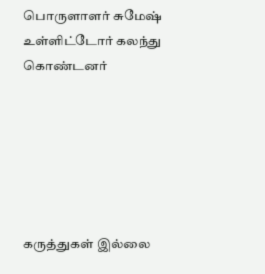பொருளாளர் சுமேஷ் உள்ளிட்டோர் கலந்து கொண்டனர்






கருத்துகள் இல்லை